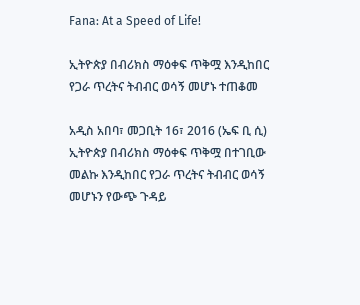Fana: At a Speed of Life!

ኢትዮጵያ በብሪክስ ማዕቀፍ ጥቅሟ እንዲከበር የጋራ ጥረትና ትብብር ወሳኝ መሆኑ ተጠቆመ

አዲስ አበባ፣ መጋቢት 16፣ 2016 (ኤፍ ቢ ሲ) ኢትዮጵያ በብሪክስ ማዕቀፍ ጥቅሟ በተገቢው መልኩ እንዲከበር የጋራ ጥረትና ትብብር ወሳኝ መሆኑን የውጭ ጉዳይ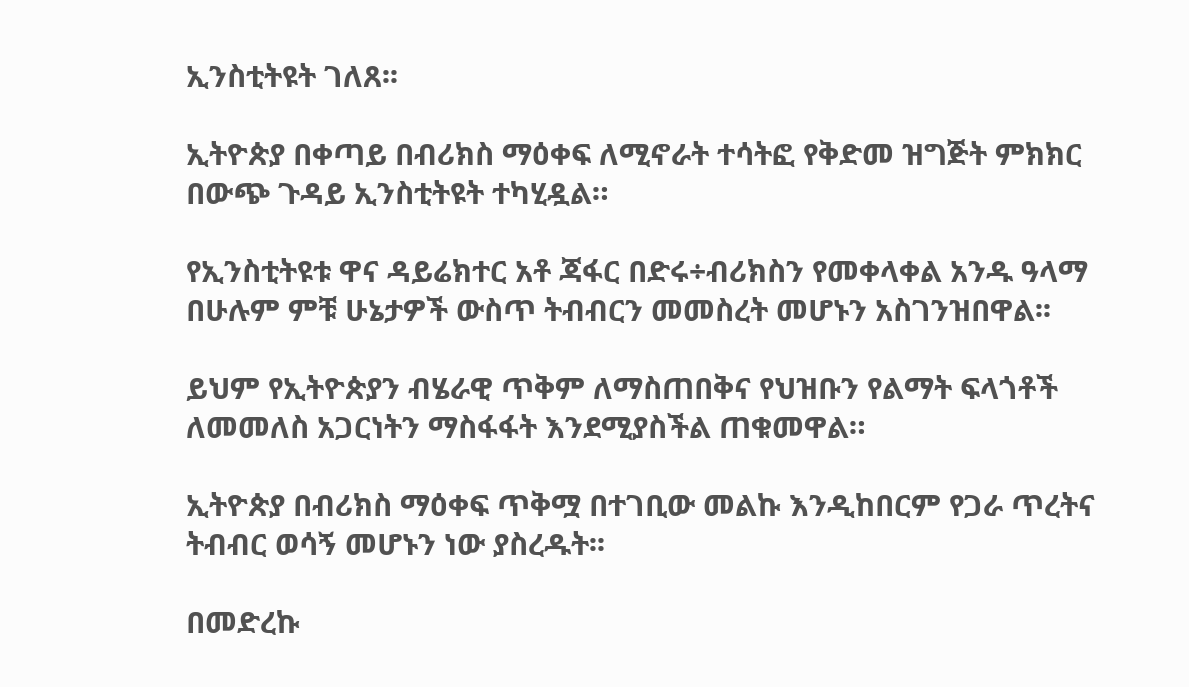ኢንስቲትዩት ገለጸ፡፡

ኢትዮጵያ በቀጣይ በብሪክስ ማዕቀፍ ለሚኖራት ተሳትፎ የቅድመ ዝግጅት ምክክር በውጭ ጉዳይ ኢንስቲትዩት ተካሂዷል።

የኢንስቲትዩቱ ዋና ዳይሬክተር አቶ ጃፋር በድሩ÷ብሪክስን የመቀላቀል አንዱ ዓላማ በሁሉም ምቹ ሁኔታዎች ውስጥ ትብብርን መመስረት መሆኑን አስገንዝበዋል፡፡

ይህም የኢትዮጵያን ብሄራዊ ጥቅም ለማስጠበቅና የህዝቡን የልማት ፍላጎቶች ለመመለስ አጋርነትን ማስፋፋት እንደሚያስችል ጠቁመዋል።

ኢትዮጵያ በብሪክስ ማዕቀፍ ጥቅሟ በተገቢው መልኩ እንዲከበርም የጋራ ጥረትና ትብብር ወሳኝ መሆኑን ነው ያስረዱት፡፡

በመድረኩ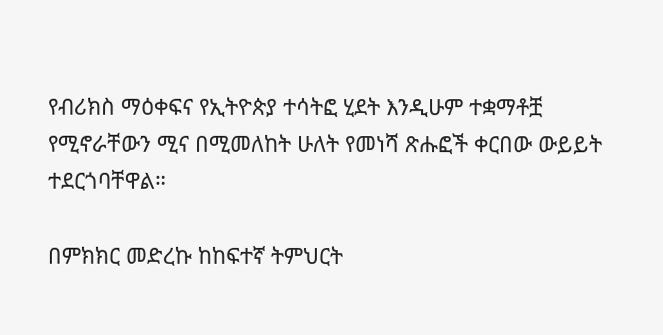የብሪክስ ማዕቀፍና የኢትዮጵያ ተሳትፎ ሂደት እንዲሁም ተቋማቶቿ የሚኖራቸውን ሚና በሚመለከት ሁለት የመነሻ ጽሑፎች ቀርበው ውይይት ተደርጎባቸዋል።

በምክክር መድረኩ ከከፍተኛ ትምህርት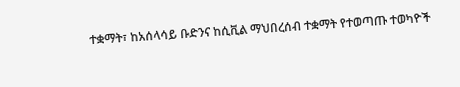ተቋማት፣ ከአሰላሳይ ቡድንና ከሲቪል ማህበረሰብ ተቋማት የተወጣጡ ተወካዮች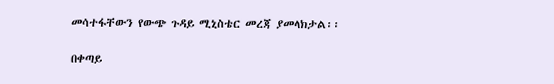መሳተፋቸውን የውጭ ጉዳይ ሚኒስቴር መረጃ ያመላክታል፡፡

በቀጣይ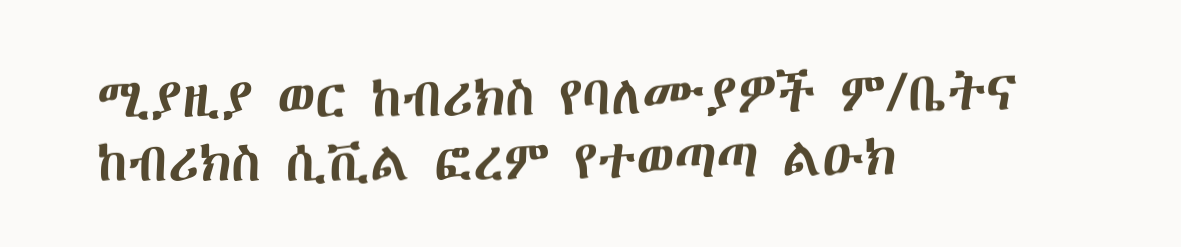ሚያዚያ ወር ከብሪክስ የባለሙያዎች ም/ቤትና ከብሪክስ ሲቪል ፎረም የተወጣጣ ልዑክ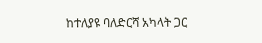ከተለያዩ ባለድርሻ አካላት ጋር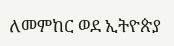ለመምከር ወደ ኢትዮጵያ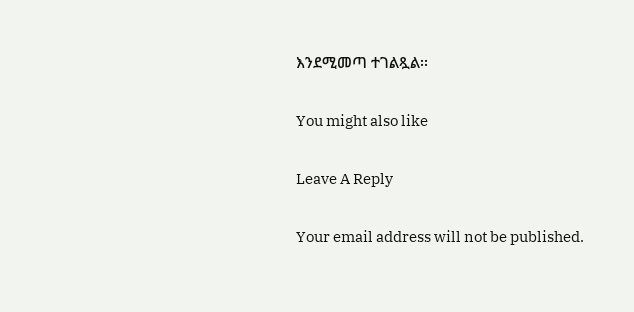እንደሚመጣ ተገልጿል፡፡

You might also like

Leave A Reply

Your email address will not be published.